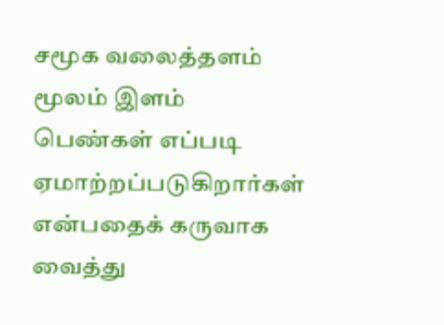சமூக வலைத்தளம் மூலம் இளம் பெண்கள் எப்படி ஏமாற்றப்படுகிறார்கள் என்பதைக் கருவாக வைத்து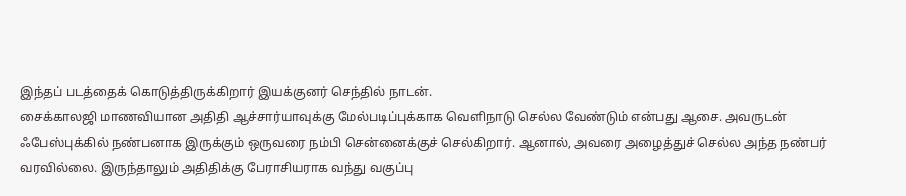இந்தப் படத்தைக் கொடுத்திருக்கிறார் இயக்குனர் செந்தில் நாடன்.
சைக்காலஜி மாணவியான அதிதி ஆச்சார்யாவுக்கு மேல்படிப்புக்காக வெளிநாடு செல்ல வேண்டும் என்பது ஆசை. அவருடன் ஃபேஸ்புக்கில் நண்பனாக இருக்கும் ஒருவரை நம்பி சென்னைக்குச் செல்கிறார். ஆனால், அவரை அழைத்துச் செல்ல அந்த நண்பர் வரவில்லை. இருந்தாலும் அதிதிக்கு பேராசியராக வந்து வகுப்பு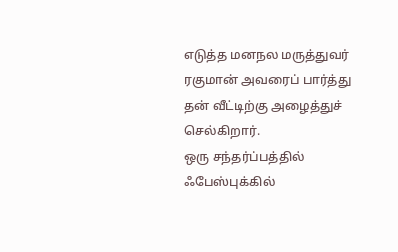எடுத்த மனநல மருத்துவர் ரகுமான் அவரைப் பார்த்து தன் வீட்டிற்கு அழைத்துச் செல்கிறார்.
ஒரு சந்தர்ப்பத்தில் ஃபேஸ்புக்கில்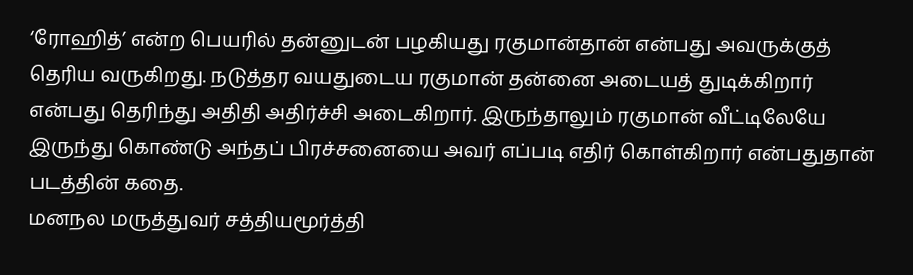‘ரோஹித்’ என்ற பெயரில் தன்னுடன் பழகியது ரகுமான்தான் என்பது அவருக்குத் தெரிய வருகிறது. நடுத்தர வயதுடைய ரகுமான் தன்னை அடையத் துடிக்கிறார் என்பது தெரிந்து அதிதி அதிர்ச்சி அடைகிறார். இருந்தாலும் ரகுமான் வீட்டிலேயே இருந்து கொண்டு அந்தப் பிரச்சனையை அவர் எப்படி எதிர் கொள்கிறார் என்பதுதான் படத்தின் கதை.
மனநல மருத்துவர் சத்தியமூர்த்தி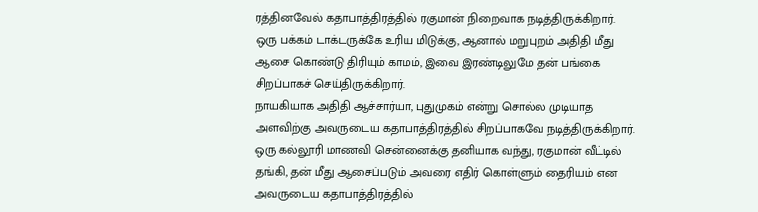ரத்தினவேல் கதாபாத்திரத்தில் ரகுமான் நிறைவாக நடித்திருக்கிறார். ஒரு பக்கம் டாக்டருக்கே உரிய மிடுக்கு, ஆனால் மறுபுறம் அதிதி மீது ஆசை கொண்டு திரியும் காமம், இவை இரண்டிலுமே தன் பங்கை சிறப்பாகச் செய்திருக்கிறார்.
நாயகியாக அதிதி ஆச்சார்யா, புதுமுகம் என்று சொல்ல முடியாத அளவிற்கு அவருடைய கதாபாத்திரத்தில் சிறப்பாகவே நடித்திருக்கிறார். ஒரு கல்லூரி மாணவி சென்னைக்கு தனியாக வந்து, ரகுமான் வீட்டில் தங்கி, தன் மீது ஆசைப்படும் அவரை எதிர் கொள்ளும் தைரியம் என அவருடைய கதாபாத்திரத்தில்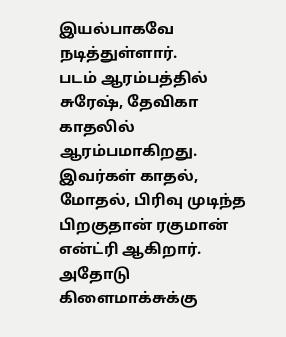இயல்பாகவே நடித்துள்ளார்.
படம் ஆரம்பத்தில் சுரேஷ், தேவிகா காதலில் ஆரம்பமாகிறது. இவர்கள் காதல், மோதல், பிரிவு முடிந்த பிறகுதான் ரகுமான் என்ட்ரி ஆகிறார். அதோடு கிளைமாக்சுக்கு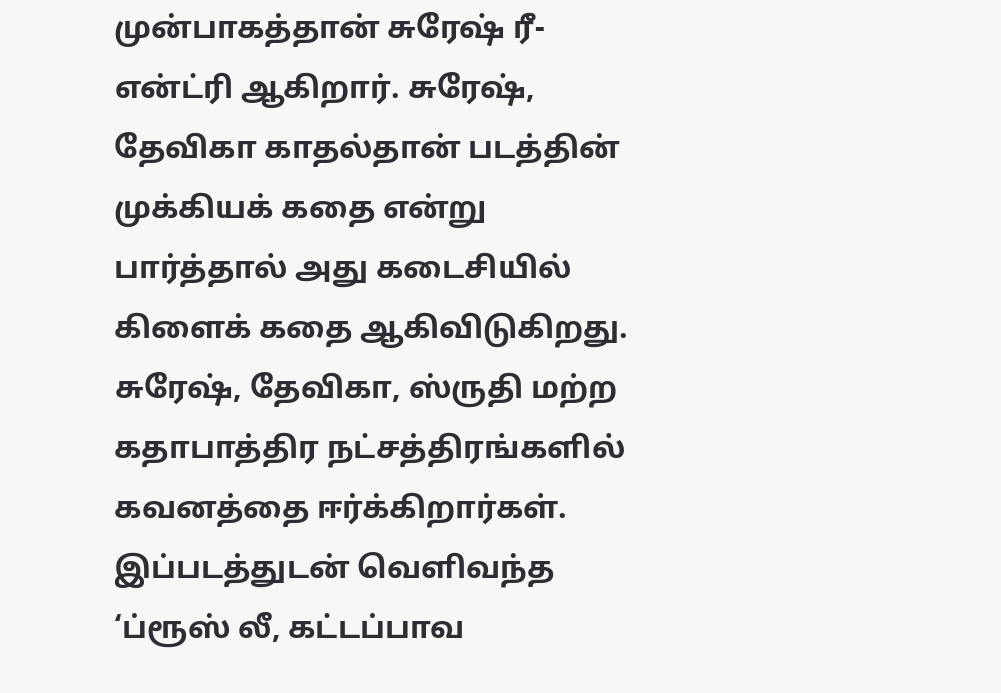முன்பாகத்தான் சுரேஷ் ரீ-என்ட்ரி ஆகிறார். சுரேஷ், தேவிகா காதல்தான் படத்தின் முக்கியக் கதை என்று பார்த்தால் அது கடைசியில் கிளைக் கதை ஆகிவிடுகிறது.
சுரேஷ், தேவிகா, ஸ்ருதி மற்ற கதாபாத்திர நட்சத்திரங்களில் கவனத்தை ஈர்க்கிறார்கள்.
இப்படத்துடன் வெளிவந்த ‘ப்ரூஸ் லீ, கட்டப்பாவ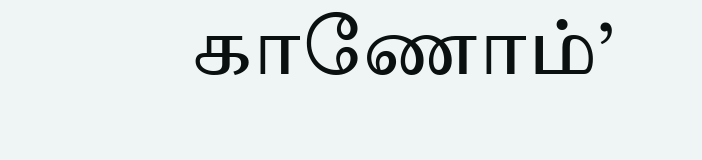காணோம்’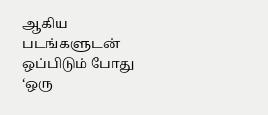ஆகிய படங்களுடன் ஒப்பிடும் போது ‘ஒரு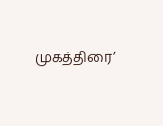முகத்திரை’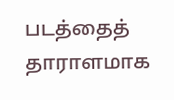படத்தைத் தாராளமாக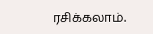ரசிக்கலாம்.